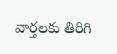వార్తలకు తిరిగి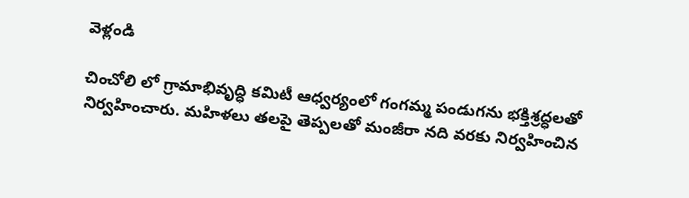వెళ్లండి

చించోలి లో గ్రామాభివృద్ధి కమిటీ ఆధ్వర్యంలో గంగమ్మ పండుగను భక్తిశ్రద్ధలతో నిర్వహించారు. మహిళలు తలపై తెప్పలతో మంజీరా నది వరకు నిర్వహించిన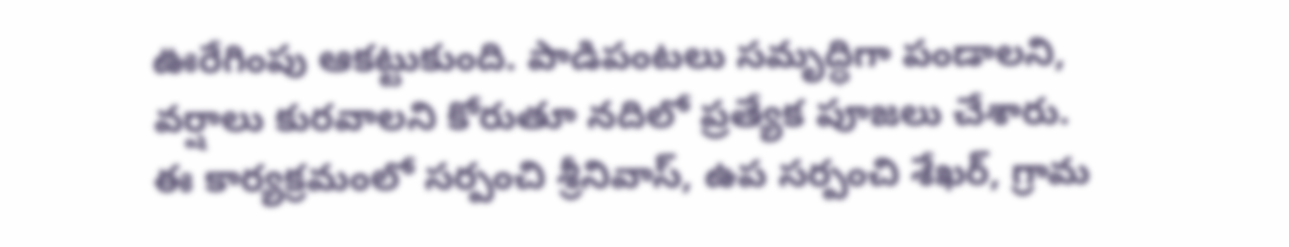ఊరేగింపు ఆకట్టుకుంది. పాడిపంటలు సమృద్ధిగా పండాలని, వర్షాలు కురవాలని కోరుతూ నదిలో ప్రత్యేక పూజలు చేశారు.
ఈ కార్యక్రమంలో సర్పంచి శ్రీనివాస్, ఉప సర్పంచి శేఖర్, గ్రామ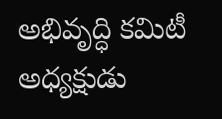అభివృద్ధి కమిటీ అధ్యక్షుడు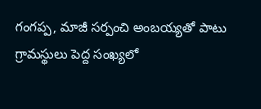గంగప్ప, మాజీ సర్పంచి అంబయ్యతో పాటు గ్రామస్థులు పెద్ద సంఖ్యలో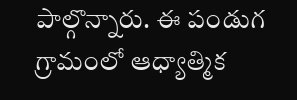పాల్గొన్నారు. ఈ పండుగ గ్రామంలో ఆధ్యాత్మిక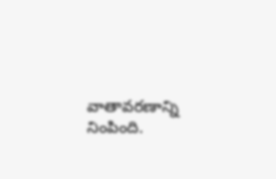వాతావరణాన్ని నింపింది.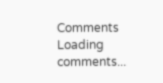Comments
Loading comments...